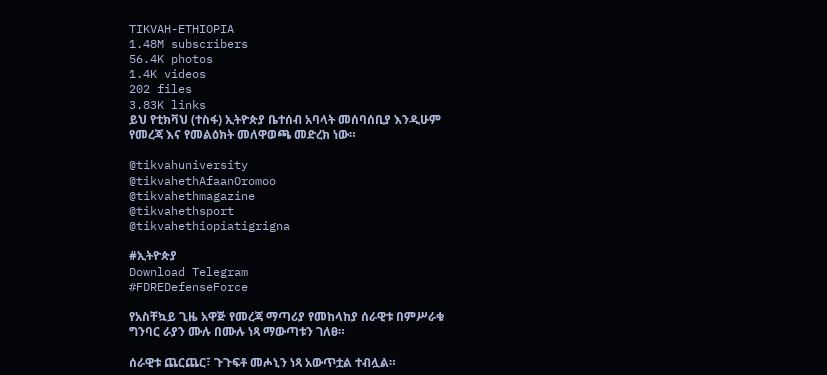TIKVAH-ETHIOPIA
1.48M subscribers
56.4K photos
1.4K videos
202 files
3.83K links
ይህ የቲክቫህ (ተስፋ) ኢትዮጵያ ቤተሰብ አባላት መሰባሰቢያ እንዲሁም የመረጃ እና የመልዕክት መለዋወጫ መድረክ ነው።

@tikvahuniversity
@tikvahethAfaanOromoo
@tikvahethmagazine
@tikvahethsport
@tikvahethiopiatigrigna

#ኢትዮጵያ
Download Telegram
#FDREDefenseForce

የአስቸኳይ ጊዜ አዋጅ የመረጃ ማጣሪያ የመከላከያ ሰራዊቱ በምሥራቁ ግንባር ራያን ሙሉ በሙሉ ነጻ ማውጣቱን ገለፀ።

ሰራዊቱ ጨርጨር፣ ጉጉፍቶ መሖኒን ነጻ አውጥቷል ተብሏል።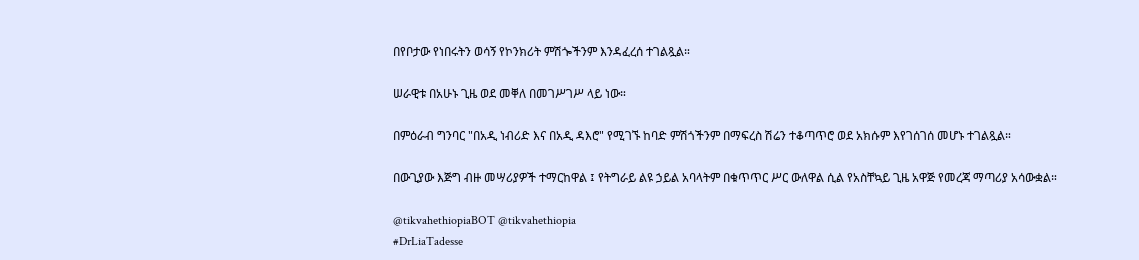በየቦታው የነበሩትን ወሳኝ የኮንክሪት ምሽጐችንም እንዳፈረሰ ተገልጿል።

ሠራዊቱ በአሁኑ ጊዜ ወደ መቐለ በመገሥገሥ ላይ ነው።

በምዕራብ ግንባር "በአዲ ነብሪድ እና በአዲ ዳእሮ" የሚገኙ ከባድ ምሽጎችንም በማፍረስ ሽሬን ተቆጣጥሮ ወደ አክሱም እየገሰገሰ መሆኑ ተገልጿል።

በውጊያው እጅግ ብዙ መሣሪያዎች ተማርከዋል ፤ የትግራይ ልዩ ኃይል አባላትም በቁጥጥር ሥር ውለዋል ሲል የአስቸኳይ ጊዜ አዋጅ የመረጃ ማጣሪያ አሳውቋል።

@tikvahethiopiaBOT @tikvahethiopia
#DrLiaTadesse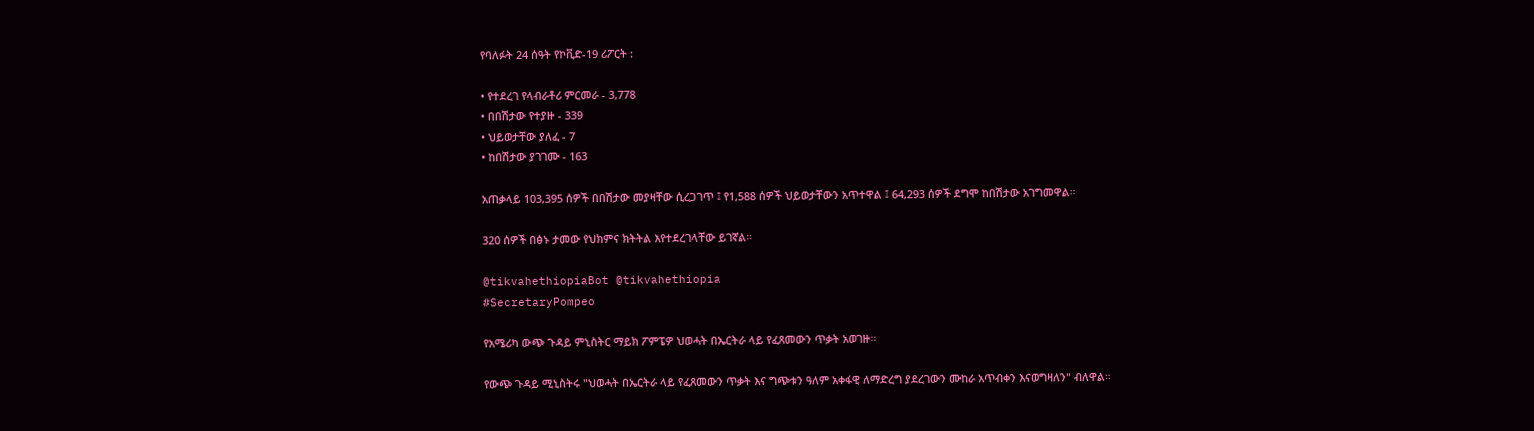የባለፉት 24 ሰዓት የኮቪድ-19 ሪፖርት :

• የተደረገ የላብራቶሪ ምርመራ - 3,778
• በበሽታው የተያዙ - 339
• ህይወታቸው ያለፈ - 7
• ከበሽታው ያገገሙ - 163

አጠቃላይ 103,395 ሰዎች በበሽታው መያዛቸው ሲረጋገጥ ፤ የ1,588 ሰዎች ህይወታቸውን አጥተዋል ፤ 64,293 ሰዎች ደግሞ ከበሽታው አገግመዋል።

320 ሰዎች በፅኑ ታመው የህክምና ክትትል እየተደረገላቸው ይገኛል።

@tikvahethiopiaBot @tikvahethiopia
#SecretaryPompeo

የአሜሪካ ውጭ ጉዳይ ምኒስትር ማይክ ፖምፔዎ ህወሓት በኤርትራ ላይ የፈጸመውን ጥቃት አወገዙ።

የውጭ ጉዳይ ሚኒስትሩ "ህወሓት በኤርትራ ላይ የፈጸመውን ጥቃት እና ግጭቱን ዓለም አቀፋዊ ለማድረግ ያደረገውን ሙከራ አጥብቀን እናወግዛለን" ብለዋል።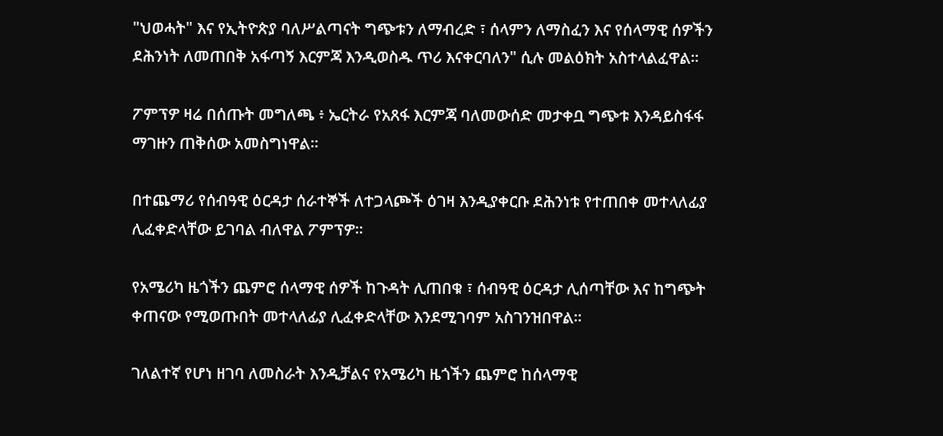"ህወሓት" እና የኢትዮጵያ ባለሥልጣናት ግጭቱን ለማብረድ ፣ ሰላምን ለማስፈን እና የሰላማዊ ሰዎችን ደሕንነት ለመጠበቅ አፋጣኝ እርምጃ እንዲወስዱ ጥሪ እናቀርባለን" ሲሉ መልዕክት አስተላልፈዋል።

ፖምፕዎ ዛሬ በሰጡት መግለጫ ፥ ኤርትራ የአጸፋ እርምጃ ባለመውሰድ መታቀቧ ግጭቱ እንዳይስፋፋ ማገዙን ጠቅሰው አመስግነዋል።

በተጨማሪ የሰብዓዊ ዕርዳታ ሰራተኞች ለተጋላጮች ዕገዛ እንዲያቀርቡ ደሕንነቱ የተጠበቀ መተላለፊያ ሊፈቀድላቸው ይገባል ብለዋል ፖምፕዎ።

የአሜሪካ ዜጎችን ጨምሮ ሰላማዊ ሰዎች ከጉዳት ሊጠበቁ ፣ ሰብዓዊ ዕርዳታ ሊሰጣቸው እና ከግጭት ቀጠናው የሚወጡበት መተላለፊያ ሊፈቀድላቸው እንደሚገባም አስገንዝበዋል።

ገለልተኛ የሆነ ዘገባ ለመስራት እንዲቻልና የአሜሪካ ዜጎችን ጨምሮ ከሰላማዊ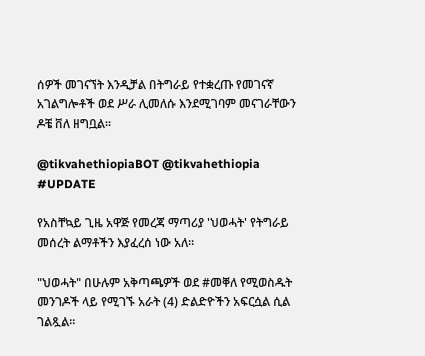ሰዎች መገናኘት እንዲቻል በትግራይ የተቋረጡ የመገናኛ አገልግሎቶች ወደ ሥራ ሊመለሱ እንደሚገባም መናገራቸውን ዶቼ ቨለ ዘግቧል።

@tikvahethiopiaBOT @tikvahethiopia
#UPDATE

የአስቸኳይ ጊዜ አዋጅ የመረጃ ማጣሪያ 'ህወሓት' የትግራይ መሰረት ልማቶችን እያፈረሰ ነው አለ።

"ህወሓት" በሁሉም አቅጣጫዎች ወደ #መቐለ የሚወስዱት መንገዶች ላይ የሚገኙ አራት (4) ድልድዮችን አፍርሷል ሲል ገልጿል።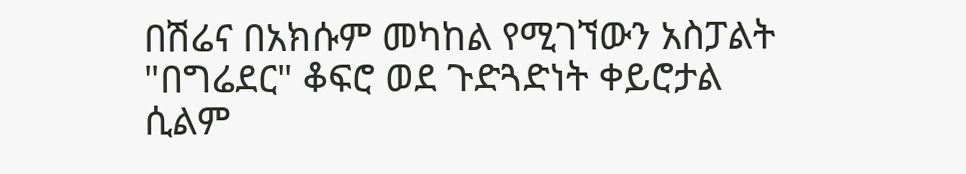በሽሬና በአክሱም መካከል የሚገኘውን አስፓልት "በግሬደር" ቆፍሮ ወደ ጉድጓድነት ቀይሮታል ሲልም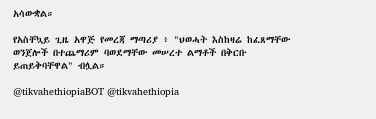አሳውቋል።

የአስቸኳይ ጊዜ አዋጅ የመረጃ ማጣሪያ ፥ "ህወሓት እስከዛሬ ከፈጸማቸው ወንጀሎች በተጨማሪም ባወደማቸው መሠረተ ልማቶች በቅርቡ ይጠይቅባቸዋል" ብሏል።

@tikvahethiopiaBOT @tikvahethiopia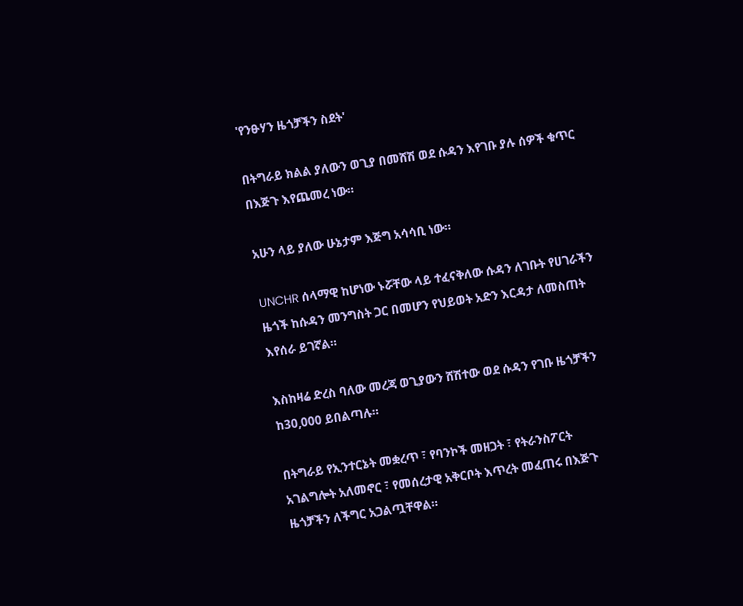'የንፁሃን ዜጎቻችን ስደት'

በትግራይ ክልል ያለውን ወጊያ በመሸሽ ወደ ሱዳን እየገቡ ያሉ ሰዎች ቁጥር በእጅጉ እየጨመረ ነው።

አሁን ላይ ያለው ሁኔታም እጅግ አሳሳቢ ነው።

UNCHR ሰላማዊ ከሆነው ኑሯቸው ላይ ተፈናቅለው ሱዳን ለገቡት የሀገራችን ዜጎች ከሱዳን መንግስት ጋር በመሆን የህይወት አድን እርዳታ ለመስጠት እየሰራ ይገኛል።

እስከዛሬ ድረስ ባለው መረጃ ወጊያውን ሸሽተው ወደ ሱዳን የገቡ ዜጎቻችን ከ30,000 ይበልጣሉ።

በትግራይ የኢንተርኔት መቋረጥ ፣ የባንኮች መዘጋት ፣ የትራንስፖርት አገልግሎት አለመኖር ፣ የመሰረታዊ አቅርቦት እጥረት መፈጠሩ በእጅጉ ዜጎቻችን ለችግር አጋልጧቸዋል።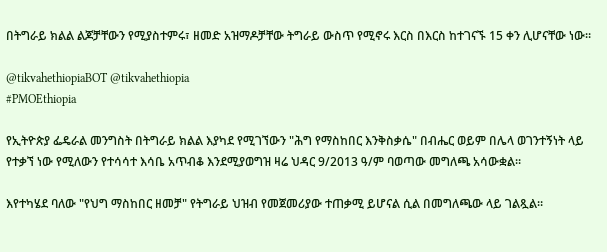በትግራይ ክልል ልጆቻቸውን የሚያስተምሩ፣ ዘመድ አዝማዶቻቸው ትግራይ ውስጥ የሚኖሩ እርስ በእርስ ከተገናኙ 15 ቀን ሊሆናቸው ነው።

@tikvahethiopiaBOT @tikvahethiopia
#PMOEthiopia

የኢትዮጵያ ፌዴራል መንግስት በትግራይ ክልል እያካደ የሚገኘውን "ሕግ የማስከበር እንቅስቃሴ" በብሔር ወይም በሌላ ወገንተኝነት ላይ የተቃኘ ነው የሚለውን የተሳሳተ እሳቤ አጥብቆ እንደሚያወግዝ ዛሬ ህዳር 9/2013 ዓ/ም ባወጣው መግለጫ አሳውቋል።

እየተካሄደ ባለው "የህግ ማስከበር ዘመቻ" የትግራይ ህዝብ የመጀመሪያው ተጠቃሚ ይሆናል ሲል በመግለጫው ላይ ገልጿል።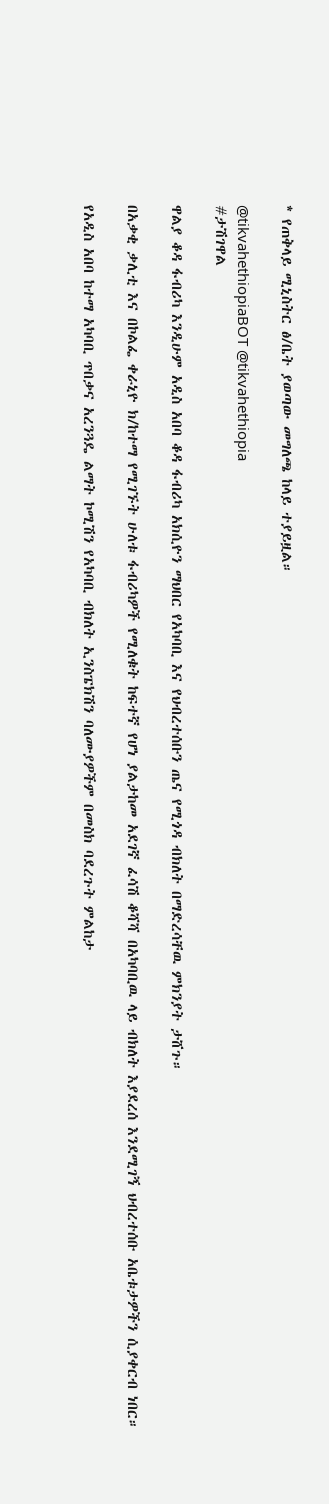* የጠቅላይ ሚኒስትር ፅ/ቤት ያወጣው መግለጫ ከላይ ተያይዟል።

@tikvahethiopiaBOT @tikvahethiopia
#ታሽገዋል

ዋልያ ቆዳ ፋብሪካ እንዲሁም አዲስ አበባ ቆዳ ፋብሪካ አክሲዮን ማህበር የአካባቢ እና የህብረተሰቡን ጤና የሚጎዳ ብክለት በማድረሳቸዉ ምክንያት ታሸጉ።

በአቃቂ ቃሊቲ እና በኮልፌ ቀራኒዮ ክ/ከተማ የሚገኙት ሁለቱ ፋብሪካዎች የሚለቁት ከፍተኛ የሆነ ያልታከመ አደገኛ ፈሳሽ ቆሻሻ በአካባቢዉ ላይ ብክለት እያደረሰ እንደሚገኝ ህብረተሰቡ አቤቱታዎችን ሲያቀርብ ነበር።

የአዲስ አበባ ከተማ አካባቢ ጥበቃና አረንጓዴ ልማት ኮሚሽን የአካባቢ ብክለት ኢንስፔክሽን ባለሙያዎችም በመስክ ባደረጉት ምልከታ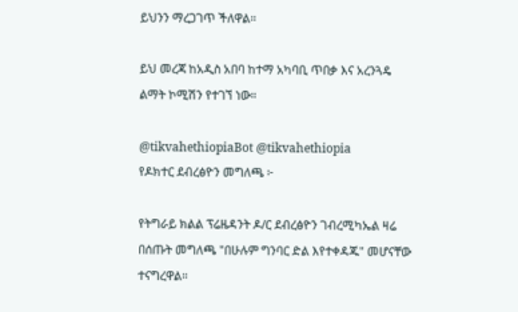ይህንን ማረጋገጥ ችለዋል።

ይህ መረጃ ከአዲስ አበባ ከተማ አካባቢ ጥበቃ እና አረንጓዴ ልማት ኮሚሽን የተገኘ ነው።

@tikvahethiopiaBot @tikvahethiopia
የዶክተር ደብረፅዮን መግለጫ ፦

የትግራይ ክልል ፕሬዜዳንት ዶ/ር ደብረፅዮን ገብረሚካኤል ዛሬ በሰጡት መግለጫ "በሁሉም ግንባር ድል እየተቀዳጁ" መሆናቸው ተናግረዋል።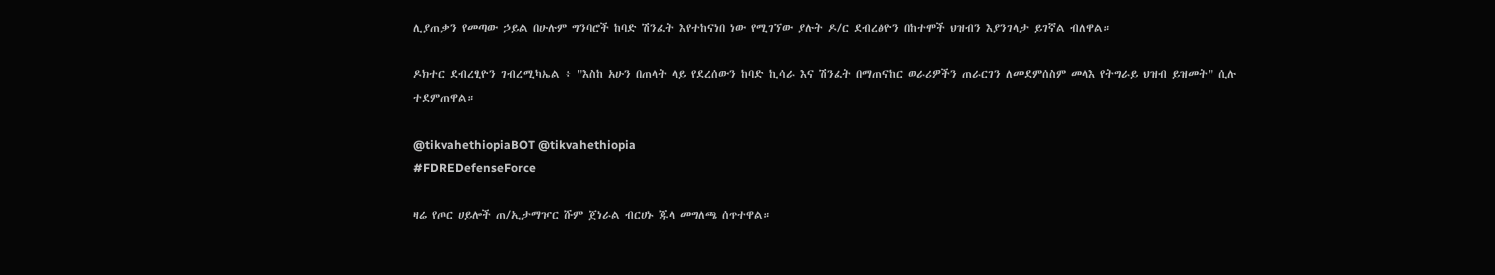ሊያጠቃን የመጣው ኃይል በሁሉም ግንባሮች ከባድ ሽንፈት እየተከናነበ ነው የሚገኘው ያሉት ዶ/ር ደብረፅዮን በከተሞች ህዝብን እያንገላታ ይገኛል ብለዋል።

ዶክተር ደብረፂዮን ገብረሚካኤል ፥ "እስከ አሁን በጠላት ላይ የደረሰውን ከባድ ኪሳራ እና ሽንፈት በማጠናከር ወራሪዎችን ጠራርገን ለመደምሰስም መላእ የትግራይ ህዝብ ይዝመት" ሲሉ ተደምጠዋል።

@tikvahethiopiaBOT @tikvahethiopia
#FDREDefenseForce

ዛሬ የጦር ሀይሎች ጠ/ኢታማዦር ሹም ጀነራል ብርሀኑ ጁላ መግለጫ ሰጥተዋል።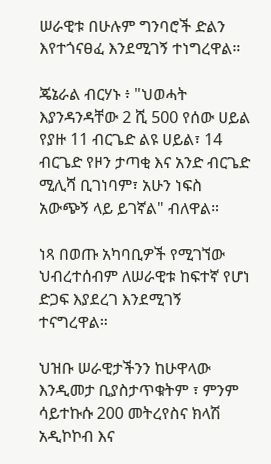ሠራዊቱ በሁሉም ግንባሮች ድልን እየተጎናፀፈ እንደሚገኝ ተነግረዋል።

ጄኔራል ብርሃኑ ፥ "ህወሓት እያንዳንዳቸው 2 ሺ 500 የሰው ሀይል የያዙ 11 ብርጌድ ልዩ ሀይል፣ 14 ብርጌድ የዞን ታጣቂ እና አንድ ብርጌድ ሚሊሻ ቢገነባም፣ አሁን ነፍስ አውጭኝ ላይ ይገኛል" ብለዋል።

ነጻ በወጡ አካባቢዎች የሚገኘው ህብረተሰብም ለሠራዊቱ ከፍተኛ የሆነ ድጋፍ እያደረገ እንደሚገኝ ተናግረዋል።

ህዝቡ ሠራዊታችንን ከሁዋላው እንዲመታ ቢያስታጥቁትም ፣ ምንም ሳይተኩሱ 200 መትረየስና ክላሽ አዲኮኮብ እና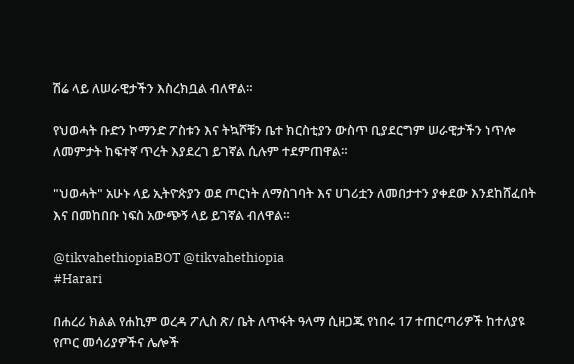ሽሬ ላይ ለሠራዊታችን እስረክቧል ብለዋል።

የህወሓት ቡድን ኮማንድ ፖስቱን እና ትኳሾቹን ቤተ ክርስቲያን ውስጥ ቢያደርግም ሠራዊታችን ነጥሎ ለመምታት ከፍተኛ ጥረት እያደረገ ይገኛል ሲሉም ተደምጠዋል።

"ህወሓት" አሁኑ ላይ ኢትዮጵያን ወደ ጦርነት ለማስገባት እና ሀገሪቷን ለመበታተን ያቀደው እንደከሸፈበት እና በመከበቡ ነፍስ አውጭኝ ላይ ይገኛል ብለዋል።

@tikvahethiopiaBOT @tikvahethiopia
#Harari

በሐረሪ ክልል የሐኪም ወረዳ ፖሊስ ጽ/ ቤት ለጥፋት ዓላማ ሲዘጋጁ የነበሩ 17 ተጠርጣሪዎች ከተለያዩ የጦር መሳሪያዎችና ሌሎች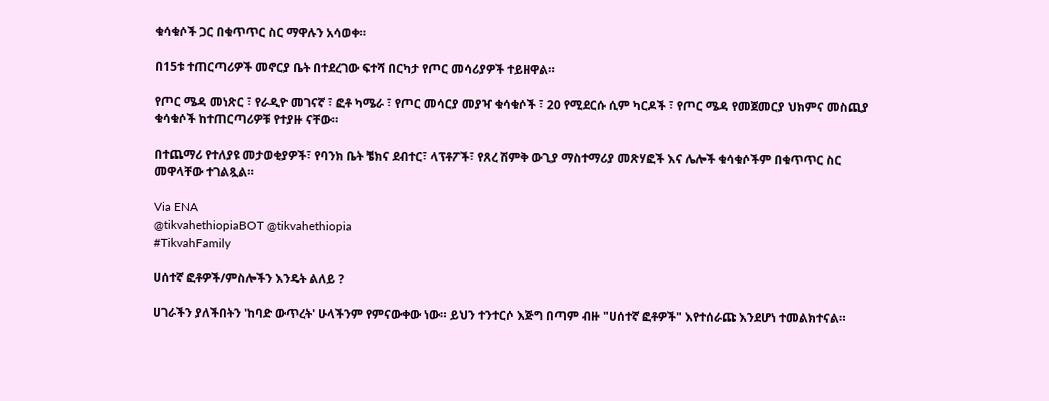ቁሳቁሶች ጋር በቁጥጥር ስር ማዋሉን አሳወቀ።

በ15ቱ ተጠርጣሪዎች መኖርያ ቤት በተደረገው ፍተሻ በርካታ የጦር መሳሪያዎች ተይዘዋል።

የጦር ሜዳ መነጽር ፣ የራዲዮ መገናኛ ፣ ፎቶ ካሜራ ፣ የጦር መሳርያ መያዣ ቁሳቁሶች ፣ 20 የሚደርሱ ሲም ካርዶች ፣ የጦር ሜዳ የመጀመርያ ህክምና መስጪያ ቁሳቁሶች ከተጠርጣሪዎቹ የተያዙ ናቸው።

በተጨማሪ የተለያዩ መታወቂያዎች፣ የባንክ ቤት ቼክና ደብተር፣ ላፕቶፖች፣ የጸረ ሽምቅ ውጊያ ማስተማሪያ መጽሃፎች እና ሌሎች ቁሳቁሶችም በቁጥጥር ስር መዋላቸው ተገልጿል።

Via ENA
@tikvahethiopiaBOT @tikvahethiopia
#TikvahFamily

ሀሰተኛ ፎቶዎች/ምስሎችን እንዴት ልለይ ?

ሀገራችን ያለችበትን 'ከባድ ውጥረት' ሁላችንም የምናውቀው ነው። ይህን ተንተርሶ እጅግ በጣም ብዙ "ሀሰተኛ ፎቶዎች" እየተሰራጩ እንደሆነ ተመልክተናል።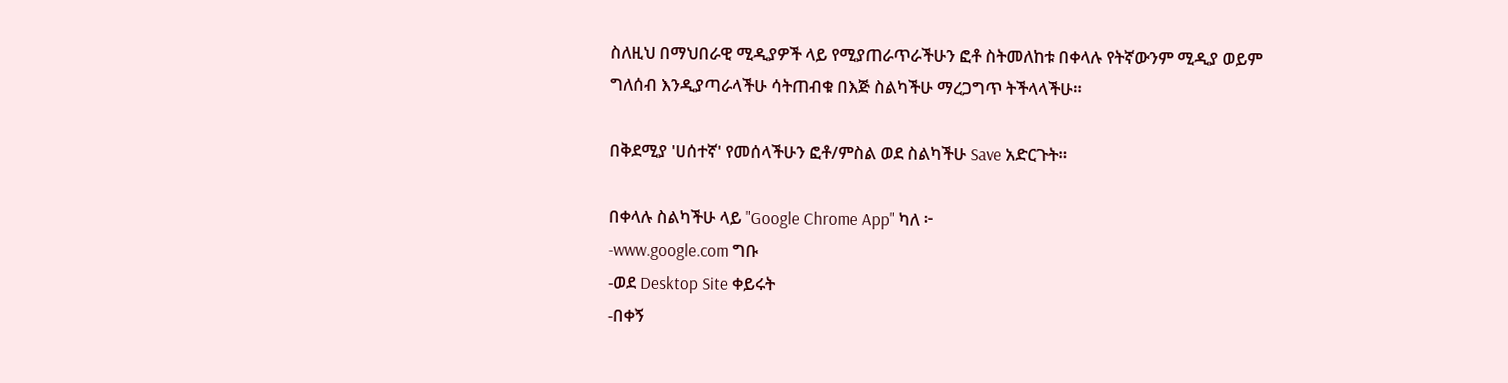ስለዚህ በማህበራዊ ሚዲያዎች ላይ የሚያጠራጥራችሁን ፎቶ ስትመለከቱ በቀላሉ የትኛውንም ሚዲያ ወይም ግለሰብ እንዲያጣራላችሁ ሳትጠብቁ በእጅ ስልካችሁ ማረጋግጥ ትችላላችሁ።

በቅደሚያ 'ሀሰተኛ' የመሰላችሁን ፎቶ/ምስል ወደ ስልካችሁ Save አድርጉት።

በቀላሉ ስልካችሁ ላይ "Google Chrome App" ካለ ፦
-www.google.com ግቡ
-ወደ Desktop Site ቀይሩት
-በቀኝ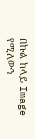በኩል ከላይ Image የሚለውን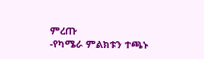ምረጡ
-የካሜራ ምልክቱን ተጫኑ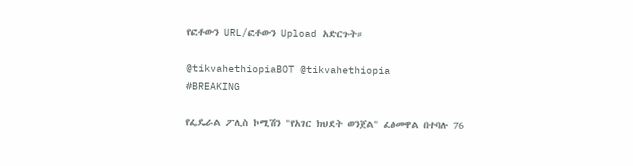የፎቶውን URL/ፎቶውን Upload አድርጉት።

@tikvahethiopiaBOT @tikvahethiopia
#BREAKING

የፌዴራል ፖሊስ ኮሚሽን "የአገር ክህደት ወንጀል" ፈፅመዋል በተባሉ 76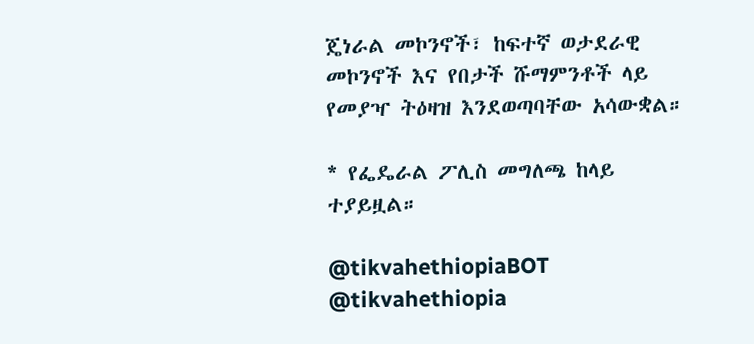ጄነራል መኮንኖች፣ ከፍተኛ ወታደራዊ መኮንኖች እና የበታች ሹማምንቶች ላይ የመያዣ ትዕዛዝ እንደወጣባቸው አሳውቋል።

* የፌዴራል ፖሊስ መግለጫ ከላይ ተያይዟል።

@tikvahethiopiaBOT @tikvahethiopia